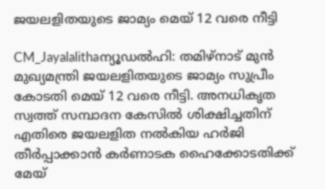ജയലളിതയുടെ ജാമ്യം മെയ് 12 വരെ നീട്ടി

CM_Jayalalithaന്യൂഡല്‍ഹി: തമിഴ്‌നാട് മുന്‍ മുഖ്യമന്ത്രി ജയലളിതയുടെ ജാമ്യം സുപ്രീം കോടതി മെയ് 12 വരെ നീട്ടി. അനധികൃത സ്വത്ത് സമ്പാദന കേസില്‍ ശിക്ഷിച്ചതിന് എതിരെ ജയലളിത നല്‍കിയ ഹര്‍ജി തീര്‍പ്പാക്കാന്‍ കര്‍ണാടക ഹൈക്കോടതിക്ക് മേയ്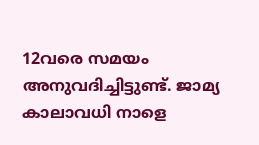12വരെ സമയം അനുവദിച്ചിട്ടുണ്ട്. ജാമ്യ കാലാവധി നാളെ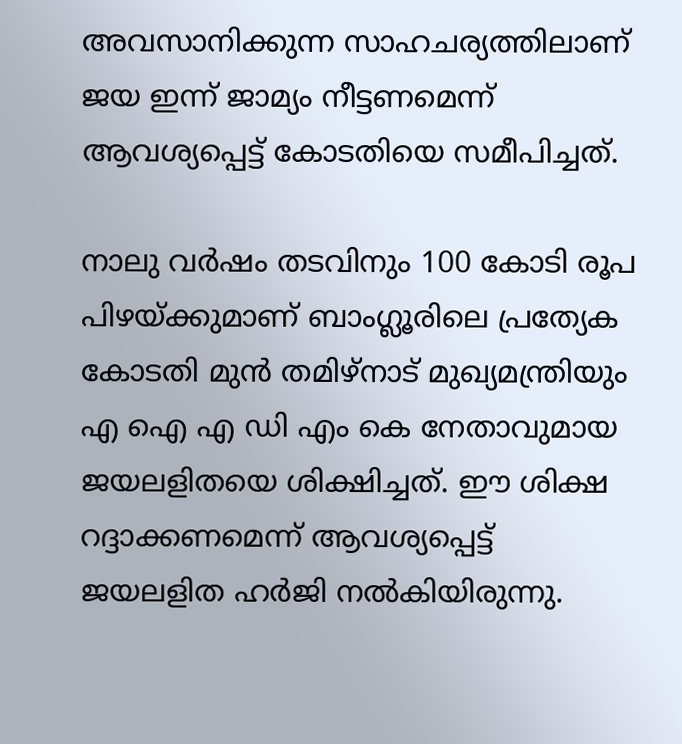അവസാനിക്കുന്ന സാഹചര്യത്തിലാണ് ജയ ഇന്ന് ജാമ്യം നീട്ടണമെന്ന് ആവശ്യപ്പെട്ട് കോടതിയെ സമീപിച്ചത്.

നാലു വര്‍ഷം തടവിനും 100 കോടി രൂപ പിഴയ്ക്കുമാണ് ബാംഗ്ലൂരിലെ പ്രത്യേക കോടതി മുന്‍ തമിഴ്‌നാട് മുഖ്യമന്ത്രിയും എ ഐ എ ഡി എം കെ നേതാവുമായ ജയലളിതയെ ശിക്ഷിച്ചത്. ഈ ശിക്ഷ റദ്ദാക്കണമെന്ന് ആവശ്യപ്പെട്ട് ജയലളിത ഹര്‍ജി നല്‍കിയിരുന്നു.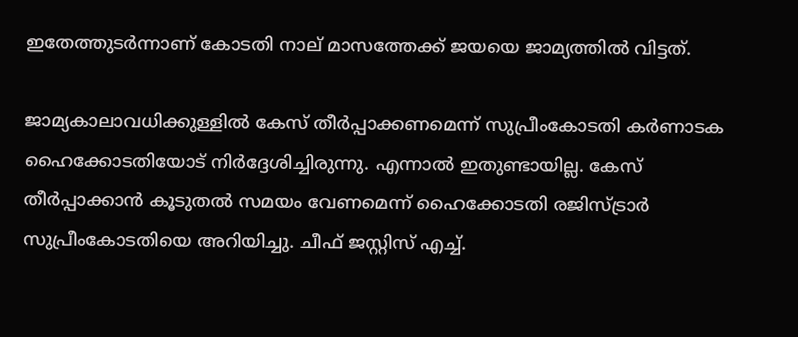ഇതേത്തുടര്‍ന്നാണ് കോടതി നാല് മാസത്തേക്ക് ജയയെ ജാമ്യത്തില്‍ വിട്ടത്.

ജാമ്യകാലാവധിക്കുള്ളില്‍ കേസ് തീര്‍പ്പാക്കണമെന്ന് സുപ്രീംകോടതി കര്‍ണാടക ഹൈക്കോടതിയോട് നിര്‍ദ്ദേശിച്ചിരുന്നു. എന്നാല്‍ ഇതുണ്ടായില്ല. കേസ് തീര്‍പ്പാക്കാന്‍ കൂടുതല്‍ സമയം വേണമെന്ന് ഹൈക്കോടതി രജിസ്ട്രാര്‍ സുപ്രീംകോടതിയെ അറിയിച്ചു. ചീഫ് ജസ്റ്റിസ് എച്ച്.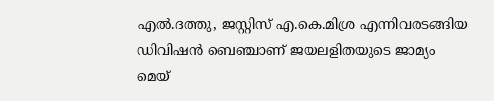എല്‍.ദത്തു, ജസ്റ്റിസ് എ.കെ.മിശ്ര എന്നിവരടങ്ങിയ ഡിവിഷന്‍ ബെഞ്ചാണ് ജയലളിതയുടെ ജാമ്യം മെയ്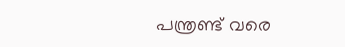പന്ത്രണ്ട് വരെ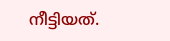നീട്ടിയത്.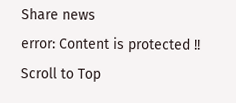Share news
error: Content is protected !!
Scroll to Top